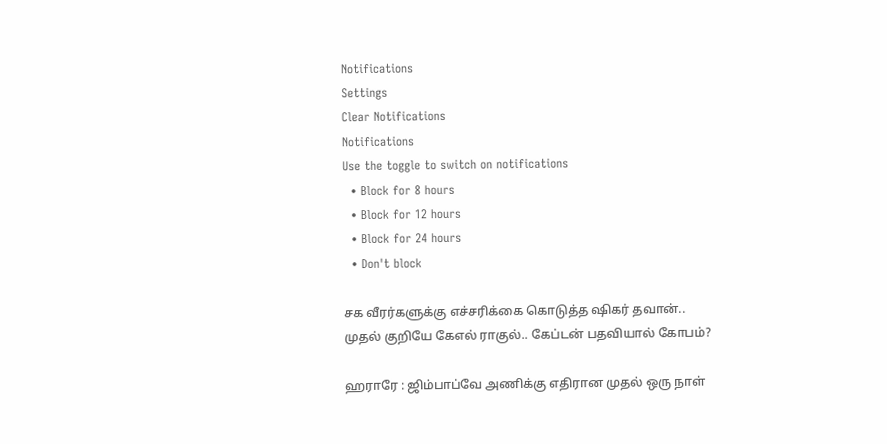Notifications
Settings
Clear Notifications
Notifications
Use the toggle to switch on notifications
  • Block for 8 hours
  • Block for 12 hours
  • Block for 24 hours
  • Don't block

சக வீரர்களுக்கு எச்சரிக்கை கொடுத்த ஷிகர் தவான்.. முதல் குறியே கேஎல் ராகுல்.. கேப்டன் பதவியால் கோபம்?

ஹராரே : ஜிம்பாப்வே அணிக்கு எதிரான முதல் ஒரு நாள்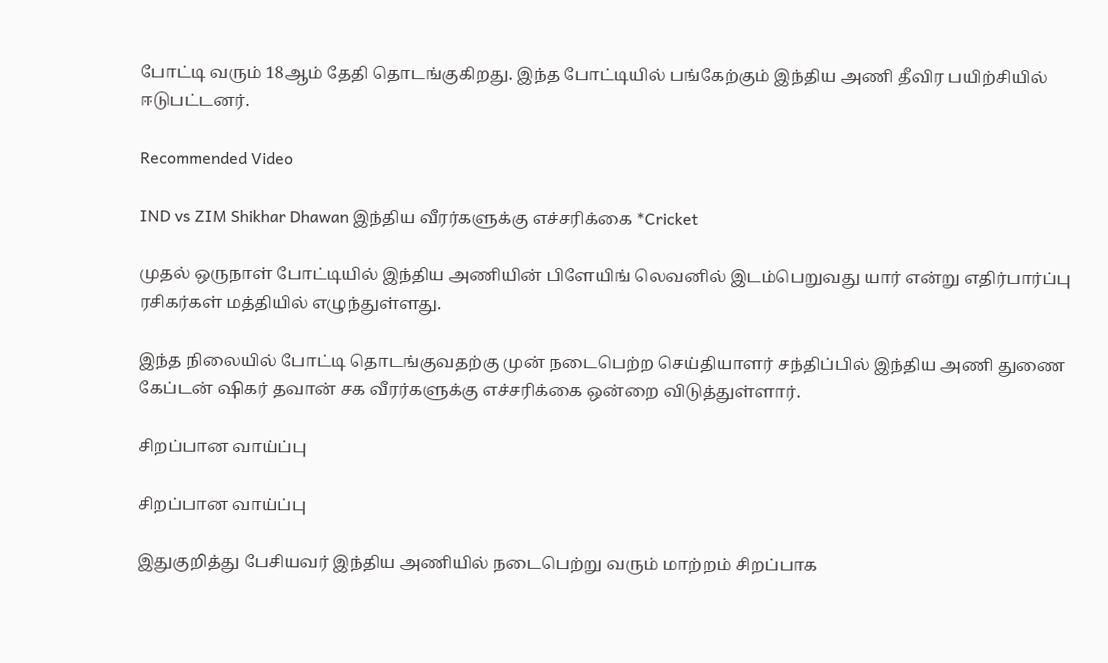போட்டி வரும் 18ஆம் தேதி தொடங்குகிறது. இந்த போட்டியில் பங்கேற்கும் இந்திய அணி தீவிர பயிற்சியில் ஈடுபட்டனர்.

Recommended Video

IND vs ZIM Shikhar Dhawan இந்திய வீரர்களுக்கு எச்சரிக்கை *Cricket

முதல் ஒருநாள் போட்டியில் இந்திய அணியின் பிளேயிங் லெவனில் இடம்பெறுவது யார் என்று எதிர்பார்ப்பு ரசிகர்கள் மத்தியில் எழுந்துள்ளது.

இந்த நிலையில் போட்டி தொடங்குவதற்கு முன் நடைபெற்ற செய்தியாளர் சந்திப்பில் இந்திய அணி துணை கேப்டன் ஷிகர் தவான் சக வீரர்களுக்கு எச்சரிக்கை ஒன்றை விடுத்துள்ளார்.

சிறப்பான வாய்ப்பு

சிறப்பான வாய்ப்பு

இதுகுறித்து பேசியவர் இந்திய அணியில் நடைபெற்று வரும் மாற்றம் சிறப்பாக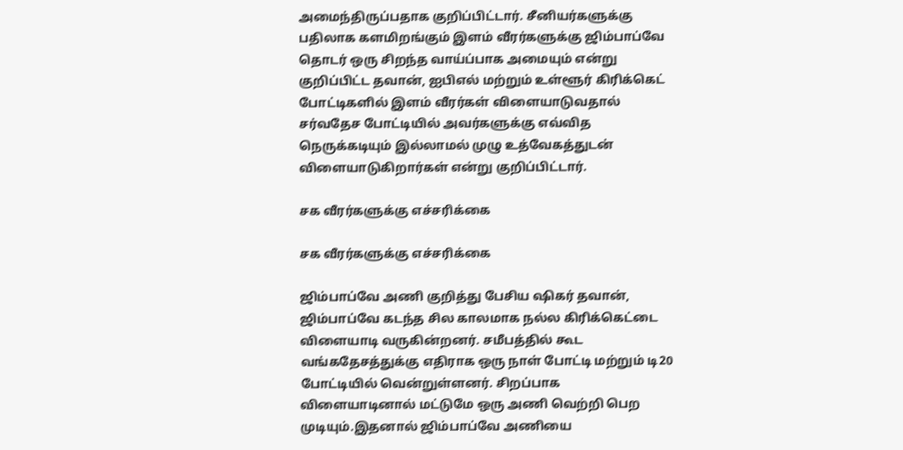அமைந்திருப்பதாக குறிப்பிட்டார். சீனியர்களுக்கு பதிலாக களமிறங்கும் இளம் வீரர்களுக்கு ஜிம்பாப்வே தொடர் ஒரு சிறந்த வாய்ப்பாக அமையும் என்று குறிப்பிட்ட தவான், ஐபிஎல் மற்றும் உள்ளூர் கிரிக்கெட் போட்டிகளில் இளம் வீரர்கள் விளையாடுவதால் சர்வதேச போட்டியில் அவர்களுக்கு எவ்வித நெருக்கடியும் இல்லாமல் முழு உத்வேகத்துடன் விளையாடுகிறார்கள் என்று குறிப்பிட்டார்.

சக வீரர்களுக்கு எச்சரிக்கை

சக வீரர்களுக்கு எச்சரிக்கை

ஜிம்பாப்வே அணி குறித்து பேசிய ஷிகர் தவான், ஜிம்பாப்வே கடந்த சில காலமாக நல்ல கிரிக்கெட்டை விளையாடி வருகின்றனர். சமீபத்தில் கூட வங்கதேசத்துக்கு எதிராக ஒரு நாள் போட்டி மற்றும் டி20 போட்டியில் வென்றுள்ளனர். சிறப்பாக விளையாடினால் மட்டுமே ஒரு அணி வெற்றி பெற முடியும்.இதனால் ஜிம்பாப்வே அணியை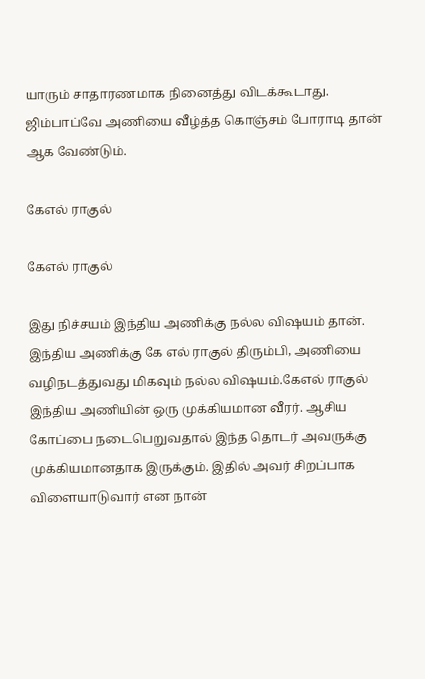யாரும் சாதாரணமாக நினைத்து விடக்கூடாது. ஜிம்பாப்வே அணியை வீழ்த்த கொஞ்சம் போராடி தான் ஆக வேண்டும்.

கேஎல் ராகுல்

கேஎல் ராகுல்

இது நிச்சயம் இந்திய அணிக்கு நல்ல விஷயம் தான். இந்திய அணிக்கு கே எல் ராகுல் திரும்பி, அணியை வழிநடத்துவது மிகவும் நல்ல விஷயம்.கேஎல் ராகுல் இந்திய அணியின் ஒரு முக்கியமான வீரர். ஆசிய கோப்பை நடைபெறுவதால் இந்த தொடர் அவருக்கு முக்கியமானதாக இருக்கும். இதில் அவர் சிறப்பாக விளையாடுவார் என நான்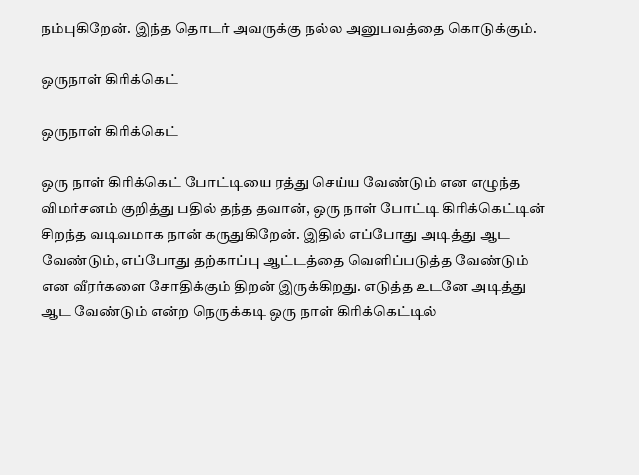நம்புகிறேன். இந்த தொடர் அவருக்கு நல்ல அனுபவத்தை கொடுக்கும்.

ஒருநாள் கிரிக்கெட்

ஒருநாள் கிரிக்கெட்

ஒரு நாள் கிரிக்கெட் போட்டியை ரத்து செய்ய வேண்டும் என எழுந்த விமர்சனம் குறித்து பதில் தந்த தவான், ஒரு நாள் போட்டி கிரிக்கெட்டின் சிறந்த வடிவமாக நான் கருதுகிறேன். இதில் எப்போது அடித்து ஆட வேண்டும், எப்போது தற்காப்பு ஆட்டத்தை வெளிப்படுத்த வேண்டும் என வீரர்களை சோதிக்கும் திறன் இருக்கிறது. எடுத்த உடனே அடித்து ஆட வேண்டும் என்ற நெருக்கடி ஒரு நாள் கிரிக்கெட்டில்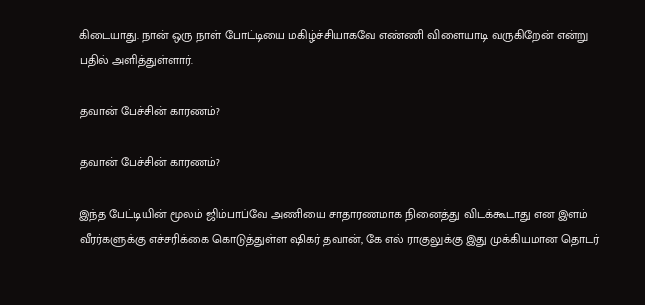கிடையாது. நான் ஒரு நாள் போட்டியை மகிழ்ச்சியாகவே எண்ணி விளையாடி வருகிறேன் என்று பதில் அளித்துள்ளார்.

தவான் பேச்சின் காரணம்?

தவான் பேச்சின் காரணம்?

இந்த பேட்டியின் மூலம் ஜிம்பாப்வே அணியை சாதாரணமாக நினைத்து விடக்கூடாது என இளம் வீரர்களுக்கு எச்சரிக்கை கொடுத்துள்ள ஷிகர் தவான், கே எல் ராகுலுக்கு இது முக்கியமான தொடர்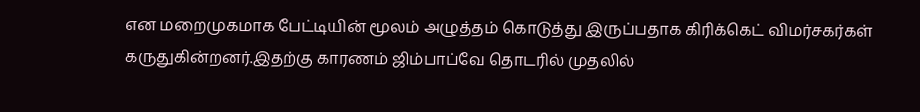என மறைமுகமாக பேட்டியின் மூலம் அழுத்தம் கொடுத்து இருப்பதாக கிரிக்கெட் விமர்சகர்கள் கருதுகின்றனர்.இதற்கு காரணம் ஜிம்பாப்வே தொடரில் முதலில்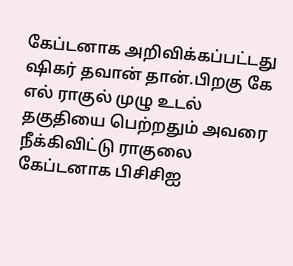கேப்டனாக அறிவிக்கப்பட்டது ஷிகர் தவான் தான்.பிறகு கே எல் ராகுல் முழு உடல் தகுதியை பெற்றதும் அவரை நீக்கிவிட்டு ராகுலை கேப்டனாக பிசிசிஐ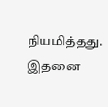நியமித்தது. இதனை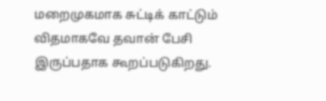மறைமுகமாக சுட்டிக் காட்டும் விதமாகவே தவான் பேசி இருப்பதாக கூறப்படுகிறது.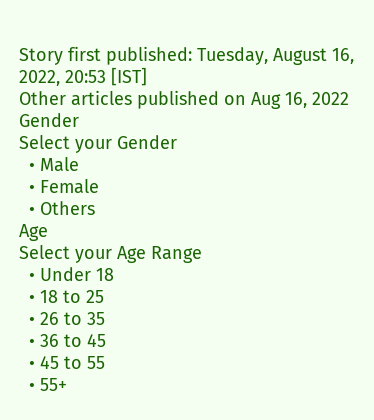Story first published: Tuesday, August 16, 2022, 20:53 [IST]
Other articles published on Aug 16, 2022
Gender
Select your Gender
  • Male
  • Female
  • Others
Age
Select your Age Range
  • Under 18
  • 18 to 25
  • 26 to 35
  • 36 to 45
  • 45 to 55
  • 55+